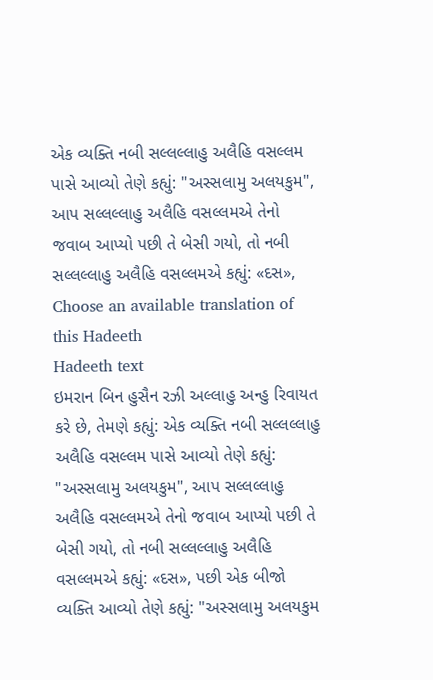એક વ્યક્તિ નબી સલ્લલ્લાહુ અલૈહિ વસલ્લમ પાસે આવ્યો તેણે કહ્યું: "અસ્સલામુ અલયકુમ", આપ સલ્લલ્લાહુ અલૈહિ વસલ્લમએ તેનો જવાબ આપ્યો પછી તે બેસી ગયો, તો નબી સલ્લલ્લાહુ અલૈહિ વસલ્લમએ કહ્યું: «દસ»,
Choose an available translation of this Hadeeth
Hadeeth text
ઇમરાન બિન હુસૈન રઝી અલ્લાહુ અન્હુ રિવાયત કરે છે, તેમણે કહ્યું: એક વ્યક્તિ નબી સલ્લલ્લાહુ અલૈહિ વસલ્લમ પાસે આવ્યો તેણે કહ્યું: "અસ્સલામુ અલયકુમ", આપ સલ્લલ્લાહુ અલૈહિ વસલ્લમએ તેનો જવાબ આપ્યો પછી તે બેસી ગયો, તો નબી સલ્લલ્લાહુ અલૈહિ વસલ્લમએ કહ્યું: «દસ», પછી એક બીજો વ્યક્તિ આવ્યો તેણે કહ્યું: "અસ્સલામુ અલયકુમ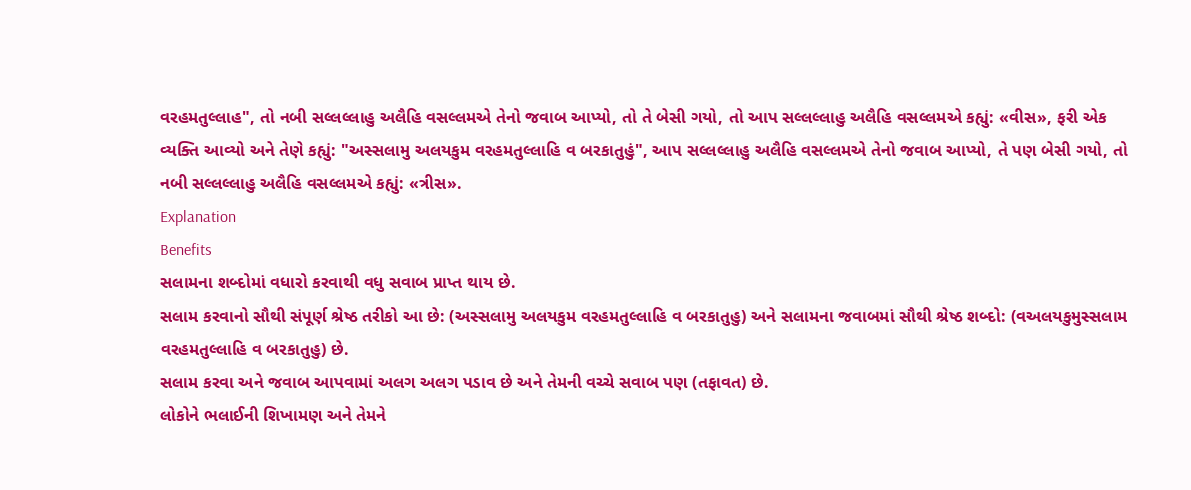વરહમતુલ્લાહ", તો નબી સલ્લલ્લાહુ અલૈહિ વસલ્લમએ તેનો જવાબ આપ્યો, તો તે બેસી ગયો, તો આપ સલ્લલ્લાહુ અલૈહિ વસલ્લમએ કહ્યું: «વીસ», ફરી એક વ્યક્તિ આવ્યો અને તેણે કહ્યું: "અસ્સલામુ અલયકુમ વરહમતુલ્લાહિ વ બરકાતુહું", આપ સલ્લલ્લાહુ અલૈહિ વસલ્લમએ તેનો જવાબ આપ્યો, તે પણ બેસી ગયો, તો નબી સલ્લલ્લાહુ અલૈહિ વસલ્લમએ કહ્યું: «ત્રીસ».
Explanation
Benefits
સલામના શબ્દોમાં વધારો કરવાથી વધુ સવાબ પ્રાપ્ત થાય છે.
સલામ કરવાનો સૌથી સંપૂર્ણ શ્રેષ્ઠ તરીકો આ છે: (અસ્સલામુ અલયકુમ વરહમતુલ્લાહિ વ બરકાતુહુ) અને સલામના જવાબમાં સૌથી શ્રેષ્ઠ શબ્દો: (વઅલયકુમુસ્સલામ વરહમતુલ્લાહિ વ બરકાતુહુ) છે.
સલામ કરવા અને જવાબ આપવામાં અલગ અલગ પડાવ છે અને તેમની વચ્ચે સવાબ પણ (તફાવત) છે.
લોકોને ભલાઈની શિખામણ અને તેમને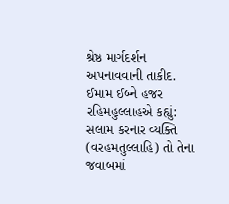શ્રેષ્ઠ માર્ગદર્શન અપનાવવાની તાકીદ.
ઈમામ ઈબ્ને હજર રહિમહુલ્લાહએ કહ્યું: સલામ કરનાર વ્યક્તિ (વરહમતુલ્લાહિ) તો તેના જવાબમાં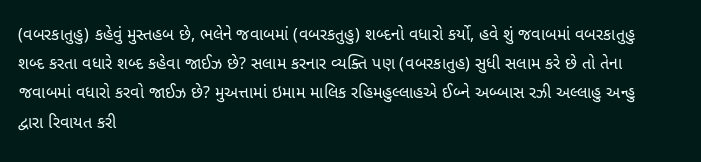(વબરકાતુહુ) કહેવું મુસ્તહબ છે, ભલેને જવાબમાં (વબરકતુહુ) શબ્દનો વધારો કર્યો, હવે શું જવાબમાં વબરકાતુહુ શબ્દ કરતા વધારે શબ્દ કહેવા જાઈઝ છે? સલામ કરનાર વ્યક્તિ પણ (વબરકાતુહ) સુધી સલામ કરે છે તો તેના જવાબમાં વધારો કરવો જાઈઝ છે? મુઅત્તામાં ઇમામ માલિક રહિમહુલ્લાહએ ઈબ્ને અબ્બાસ રઝી અલ્લાહુ અન્હુ દ્વારા રિવાયત કરી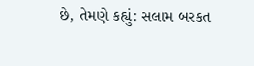છે, તેમણે કહ્યું: સલામ બરકત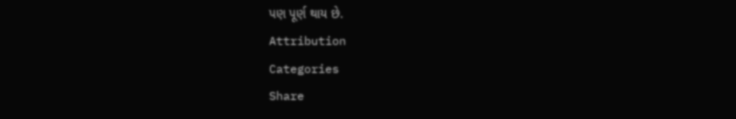પણ પૂર્ણ થાય છે.
Attribution
Categories
Share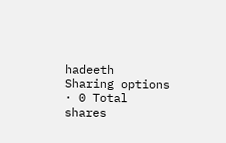hadeeth
Sharing options · 0 Total shares